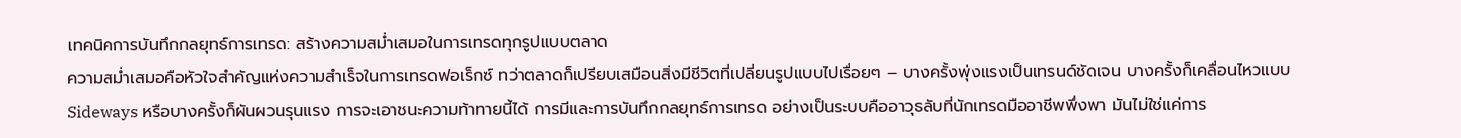เทคนิคการบันทึกกลยุทธ์การเทรด: สร้างความสม่ำเสมอในการเทรดทุกรูปแบบตลาด
ความสม่ำเสมอคือหัวใจสำคัญแห่งความสำเร็จในการเทรดฟอเร็กซ์ ทว่าตลาดก็เปรียบเสมือนสิ่งมีชีวิตที่เปลี่ยนรูปแบบไปเรื่อยๆ – บางครั้งพุ่งแรงเป็นเทรนด์ชัดเจน บางครั้งก็เคลื่อนไหวแบบ Sideways หรือบางครั้งก็ผันผวนรุนแรง การจะเอาชนะความท้าทายนี้ได้ การมีและการบันทึกกลยุทธ์การเทรด อย่างเป็นระบบคืออาวุธลับที่นักเทรดมืออาชีพพึ่งพา มันไม่ใช่แค่การ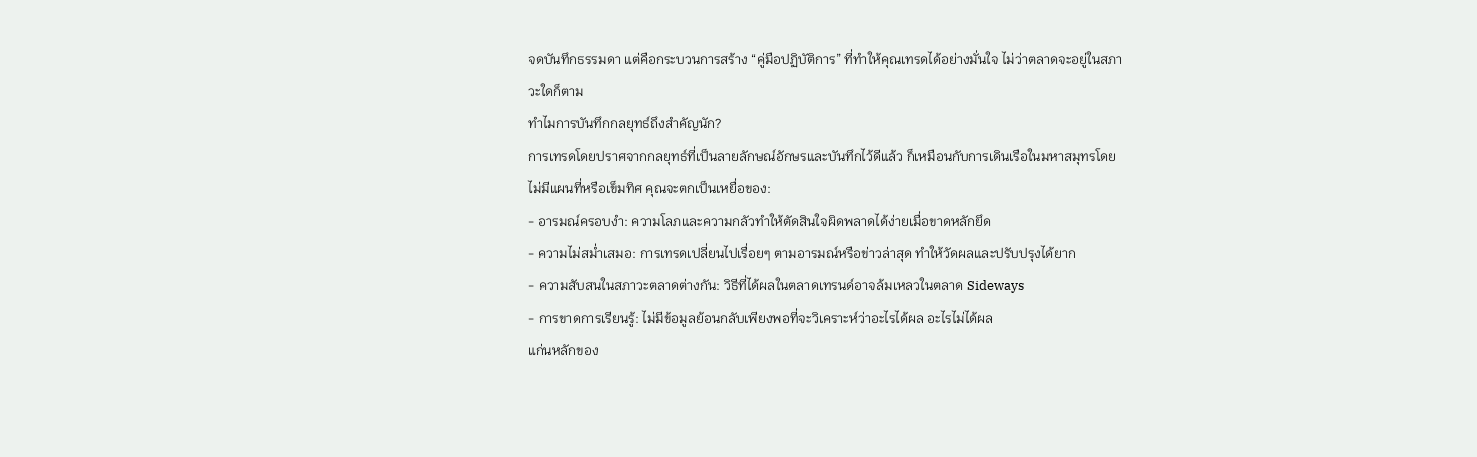จดบันทึกธรรมดา แต่คือกระบวนการสร้าง “คู่มือปฏิบัติการ” ที่ทำให้คุณเทรดได้อย่างมั่นใจ ไม่ว่าตลาดจะอยู่ในสภาวะใดก็ตาม
ทำไมการบันทึกกลยุทธ์ถึงสำคัญนัก?
การเทรดโดยปราศจากกลยุทธ์ที่เป็นลายลักษณ์อักษรและบันทึกไว้ดีแล้ว ก็เหมือนกับการเดินเรือในมหาสมุทรโดยไม่มีแผนที่หรือเข็มทิศ คุณจะตกเป็นเหยื่อของ:
- อารมณ์ครอบงำ: ความโลภและความกลัวทำให้ตัดสินใจผิดพลาดได้ง่ายเมื่อขาดหลักยึด
- ความไม่สม่ำเสมอ: การเทรดเปลี่ยนไปเรื่อยๆ ตามอารมณ์หรือข่าวล่าสุด ทำให้วัดผลและปรับปรุงได้ยาก
- ความสับสนในสภาวะตลาดต่างกัน: วิธีที่ได้ผลในตลาดเทรนด์อาจล้มเหลวในตลาด Sideways
- การขาดการเรียนรู้: ไม่มีข้อมูลย้อนกลับเพียงพอที่จะวิเคราะห์ว่าอะไรได้ผล อะไรไม่ได้ผล
แก่นหลักของ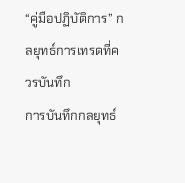“คู่มือปฏิบัติการ” กลยุทธ์การเทรดที่ควรบันทึก
การบันทึกกลยุทธ์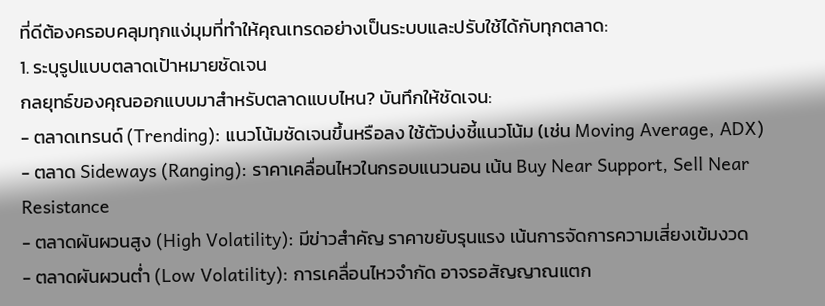ที่ดีต้องครอบคลุมทุกแง่มุมที่ทำให้คุณเทรดอย่างเป็นระบบและปรับใช้ได้กับทุกตลาด:
1. ระบุรูปแบบตลาดเป้าหมายชัดเจน
กลยุทธ์ของคุณออกแบบมาสำหรับตลาดแบบไหน? บันทึกให้ชัดเจน:
- ตลาดเทรนด์ (Trending): แนวโน้มชัดเจนขึ้นหรือลง ใช้ตัวบ่งชี้แนวโน้ม (เช่น Moving Average, ADX)
- ตลาด Sideways (Ranging): ราคาเคลื่อนไหวในกรอบแนวนอน เน้น Buy Near Support, Sell Near Resistance
- ตลาดผันผวนสูง (High Volatility): มีข่าวสำคัญ ราคาขยับรุนแรง เน้นการจัดการความเสี่ยงเข้มงวด
- ตลาดผันผวนต่ำ (Low Volatility): การเคลื่อนไหวจำกัด อาจรอสัญญาณแตก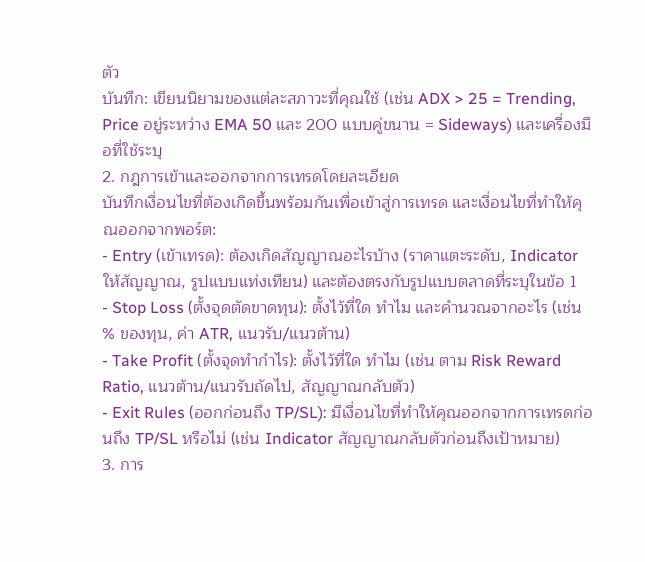ตัว
บันทึก: เขียนนิยามของแต่ละสภาวะที่คุณใช้ (เช่น ADX > 25 = Trending, Price อยู่ระหว่าง EMA 50 และ 200 แบบคู่ขนาน = Sideways) และเครื่องมือที่ใช้ระบุ
2. กฎการเข้าและออกจากการเทรดโดยละเอียด
บันทึกเงื่อนไขที่ต้องเกิดขึ้นพร้อมกันเพื่อเข้าสู่การเทรด และเงื่อนไขที่ทำให้คุณออกจากพอร์ต:
- Entry (เข้าเทรด): ต้องเกิดสัญญาณอะไรบ้าง (ราคาแตะระดับ, Indicator ให้สัญญาณ, รูปแบบแท่งเทียน) และต้องตรงกับรูปแบบตลาดที่ระบุในข้อ 1
- Stop Loss (ตั้งจุดตัดขาดทุน): ตั้งไว้ที่ใด ทำไม และคำนวณจากอะไร (เช่น % ของทุน, ค่า ATR, แนวรับ/แนวต้าน)
- Take Profit (ตั้งจุดทำกำไร): ตั้งไว้ที่ใด ทำไม (เช่น ตาม Risk Reward Ratio, แนวต้าน/แนวรับถัดไป, สัญญาณกลับตัว)
- Exit Rules (ออกก่อนถึง TP/SL): มีเงื่อนไขที่ทำให้คุณออกจากการเทรดก่อนถึง TP/SL หรือไม่ (เช่น Indicator สัญญาณกลับตัวก่อนถึงเป้าหมาย)
3. การ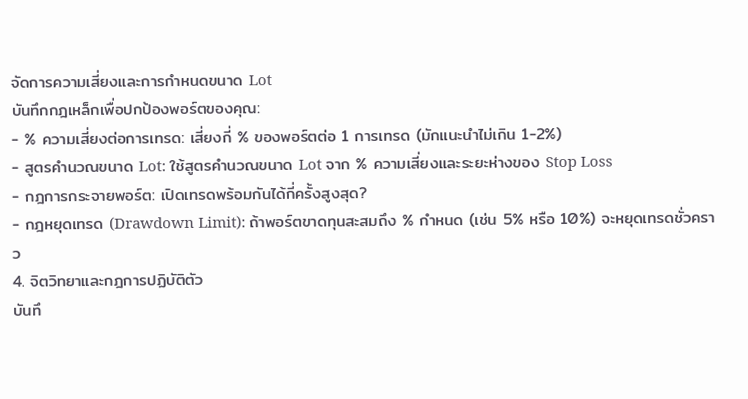จัดการความเสี่ยงและการกำหนดขนาด Lot
บันทึกกฎเหล็กเพื่อปกป้องพอร์ตของคุณ:
- % ความเสี่ยงต่อการเทรด: เสี่ยงกี่ % ของพอร์ตต่อ 1 การเทรด (มักแนะนำไม่เกิน 1-2%)
- สูตรคำนวณขนาด Lot: ใช้สูตรคำนวณขนาด Lot จาก % ความเสี่ยงและระยะห่างของ Stop Loss
- กฎการกระจายพอร์ต: เปิดเทรดพร้อมกันได้กี่ครั้งสูงสุด?
- กฎหยุดเทรด (Drawdown Limit): ถ้าพอร์ตขาดทุนสะสมถึง % กำหนด (เช่น 5% หรือ 10%) จะหยุดเทรดชั่วคราว
4. จิตวิทยาและกฎการปฏิบัติตัว
บันทึ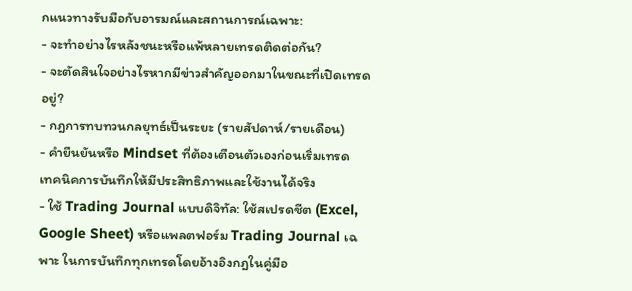กแนวทางรับมือกับอารมณ์และสถานการณ์เฉพาะ:
- จะทำอย่างไรหลังชนะหรือแพ้หลายเทรดติดต่อกัน?
- จะตัดสินใจอย่างไรหากมีข่าวสำคัญออกมาในขณะที่เปิดเทรดอยู่?
- กฎการทบทวนกลยุทธ์เป็นระยะ (รายสัปดาห์/รายเดือน)
- คำยืนยันหรือ Mindset ที่ต้องเตือนตัวเองก่อนเริ่มเทรด
เทคนิคการบันทึกให้มีประสิทธิภาพและใช้งานได้จริง
- ใช้ Trading Journal แบบดิจิทัล: ใช้สเปรดชีต (Excel, Google Sheet) หรือแพลตฟอร์ม Trading Journal เฉพาะ ในการบันทึกทุกเทรดโดยอ้างอิงกฎในคู่มือ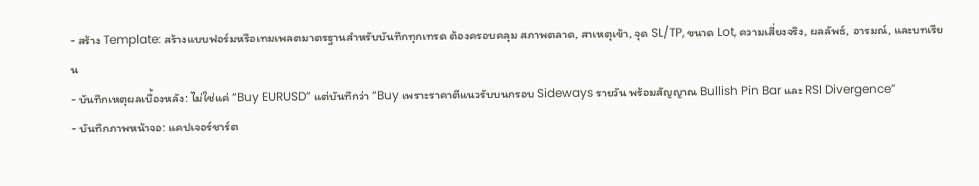- สร้าง Template: สร้างแบบฟอร์มหรือเทมเพลตมาตรฐานสำหรับบันทึกทุกเทรด ต้องครอบคลุม สภาพตลาด, สาเหตุเข้า, จุด SL/TP, ขนาด Lot, ความเสี่ยงจริง, ผลลัพธ์, อารมณ์, และบทเรียน
- บันทึกเหตุผลเบื้องหลัง: ไม่ใช่แค่ “Buy EURUSD” แต่บันทึกว่า “Buy เพราะราคาตีแนวรับบนกรอบ Sideways รายวัน พร้อมสัญญาณ Bullish Pin Bar และ RSI Divergence”
- บันทึกภาพหน้าจอ: แคปเจอร์ชาร์ต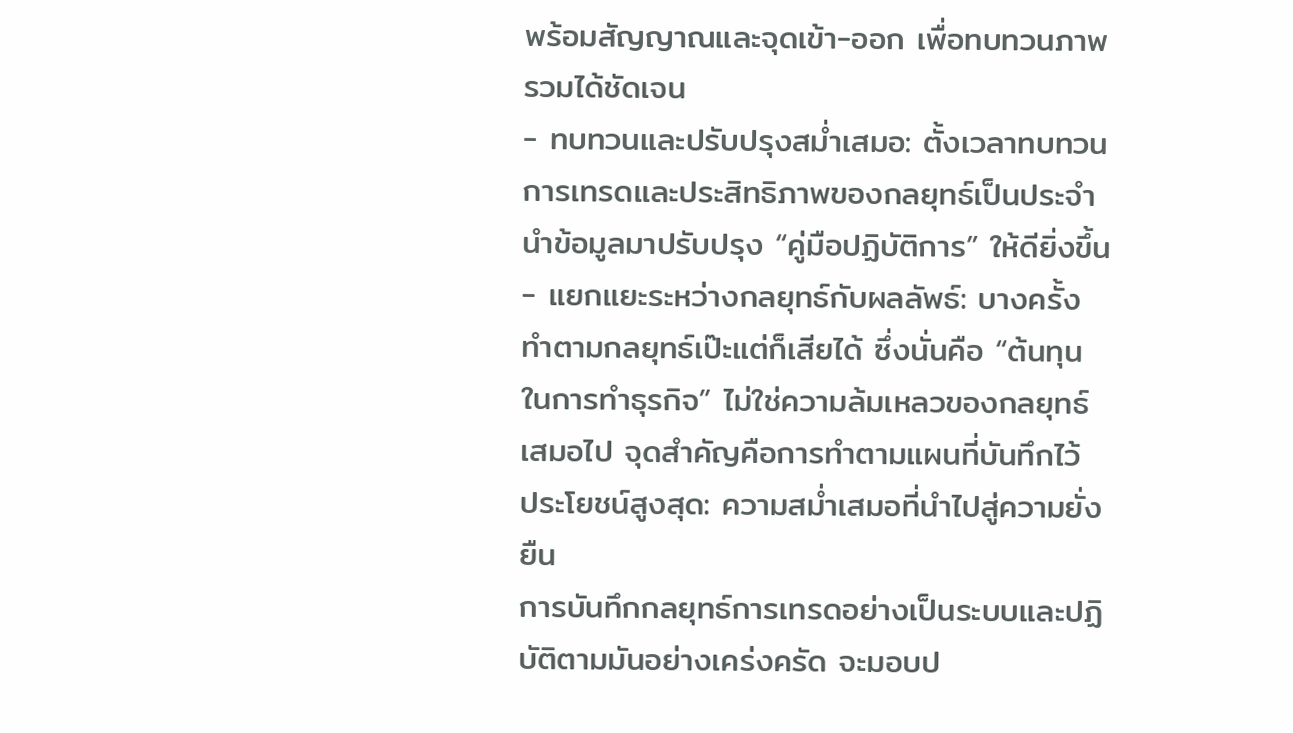พร้อมสัญญาณและจุดเข้า-ออก เพื่อทบทวนภาพรวมได้ชัดเจน
- ทบทวนและปรับปรุงสม่ำเสมอ: ตั้งเวลาทบทวนการเทรดและประสิทธิภาพของกลยุทธ์เป็นประจำ นำข้อมูลมาปรับปรุง “คู่มือปฏิบัติการ” ให้ดียิ่งขึ้น
- แยกแยะระหว่างกลยุทธ์กับผลลัพธ์: บางครั้งทำตามกลยุทธ์เป๊ะแต่ก็เสียได้ ซึ่งนั่นคือ “ต้นทุนในการทำธุรกิจ” ไม่ใช่ความล้มเหลวของกลยุทธ์เสมอไป จุดสำคัญคือการทำตามแผนที่บันทึกไว้
ประโยชน์สูงสุด: ความสม่ำเสมอที่นำไปสู่ความยั่งยืน
การบันทึกกลยุทธ์การเทรดอย่างเป็นระบบและปฏิบัติตามมันอย่างเคร่งครัด จะมอบป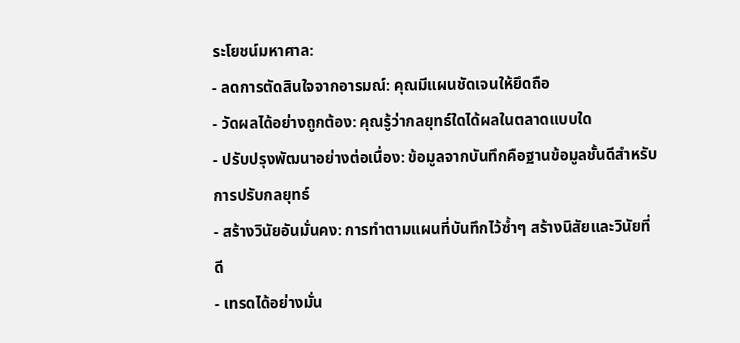ระโยชน์มหาศาล:
- ลดการตัดสินใจจากอารมณ์: คุณมีแผนชัดเจนให้ยึดถือ
- วัดผลได้อย่างถูกต้อง: คุณรู้ว่ากลยุทธ์ใดได้ผลในตลาดแบบใด
- ปรับปรุงพัฒนาอย่างต่อเนื่อง: ข้อมูลจากบันทึกคือฐานข้อมูลชั้นดีสำหรับการปรับกลยุทธ์
- สร้างวินัยอันมั่นคง: การทำตามแผนที่บันทึกไว้ซ้ำๆ สร้างนิสัยและวินัยที่ดี
- เทรดได้อย่างมั่น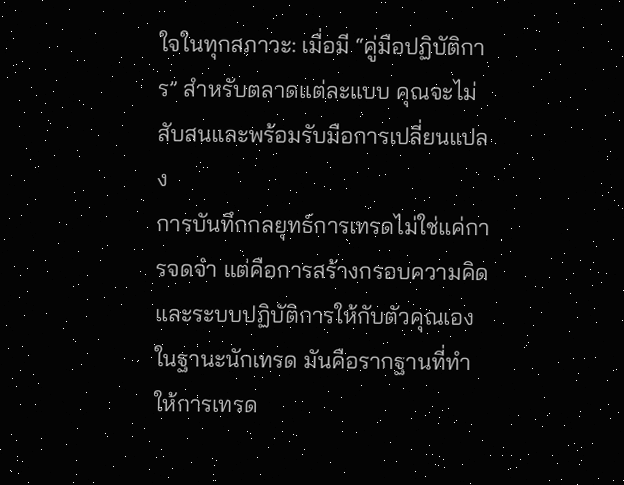ใจในทุกสภาวะ: เมื่อมี “คู่มือปฏิบัติการ” สำหรับตลาดแต่ละแบบ คุณจะไม่สับสนและพร้อมรับมือการเปลี่ยนแปลง
การบันทึกกลยุทธ์การเทรดไม่ใช่แค่การจดจำ แต่คือการสร้างกรอบความคิดและระบบปฏิบัติการให้กับตัวคุณเองในฐานะนักเทรด มันคือรากฐานที่ทำให้การเทรด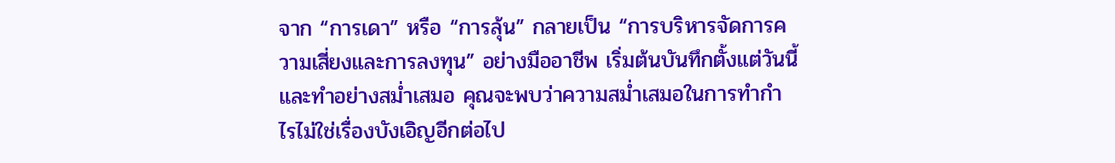จาก “การเดา” หรือ “การลุ้น” กลายเป็น “การบริหารจัดการความเสี่ยงและการลงทุน” อย่างมืออาชีพ เริ่มต้นบันทึกตั้งแต่วันนี้ และทำอย่างสม่ำเสมอ คุณจะพบว่าความสม่ำเสมอในการทำกำไรไม่ใช่เรื่องบังเอิญอีกต่อไป